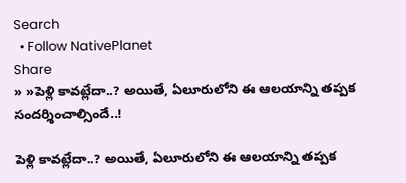Search
  • Follow NativePlanet
Share
» »పెళ్లి కావ‌ట్లేదా..? అయితే, ఏలూరులోని ఈ ఆల‌యాన్ని త‌ప్ప‌క సంద‌ర్శించాల్సిందే..!

పెళ్లి కావ‌ట్లేదా..? అయితే, ఏలూరులోని ఈ ఆల‌యాన్ని త‌ప్ప‌క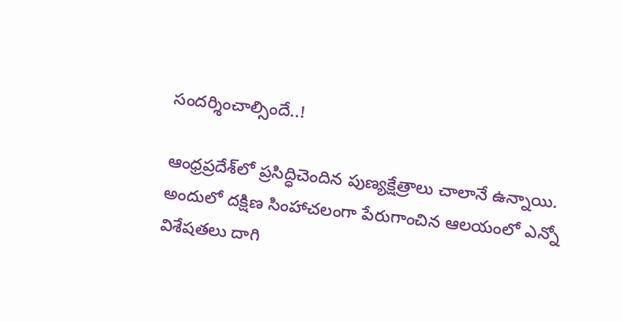సంద‌ర్శించాల్సిందే..!

ఆంధ్ర‌ప్ర‌దేశ్‌లో ప్ర‌సిద్ధిచెందిన పుణ్య‌క్షేత్రాలు చాలానే ఉన్నాయి. అందులో ద‌క్షిణ సింహాచ‌లంగా పేరుగాంచిన ఆల‌యంలో ఎన్నో విశేష‌తలు దాగి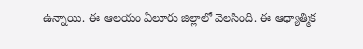ఉన్నాయి. ఈ ఆల‌యం ఏలూరు జిల్లాలో వెల‌సింది. ఈ ఆధ్యాత్మిక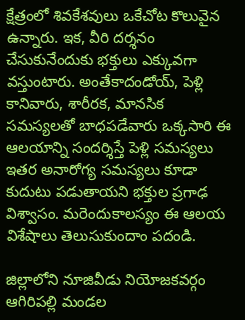క్షేత్రంలో శివకేశవులు ఒకేచోట కొలువైన ఉన్నారు. ఇక‌, వీరి ద‌ర్శ‌నం చేసుకునేందుకు భ‌క్తులు ఎక్కువ‌గా వ‌స్తుంటారు. అంతేకాదండోయ్‌, పెళ్లి కానివారు, శారీరక, మానసిక సమస్యలతో బాధపడేవారు ఒక్క‌సారి ఈ ఆలయాన్ని సందర్శిస్తే పెళ్లి స‌మ‌స్య‌లు ఇత‌ర అనారోగ్య స‌మ‌స్య‌లు కూడా కుదుటు ప‌డుతాయ‌ని భక్తుల ప్ర‌గాఢ విశ్వాసం. మ‌రెందుకాల‌స్యం ఈ ఆల‌య విశేషాలు తెలుసుకుందాం ప‌దండి.

జిల్లాలోని నూజివీడు నియోజకవర్గం ఆగిరిపల్లి మండల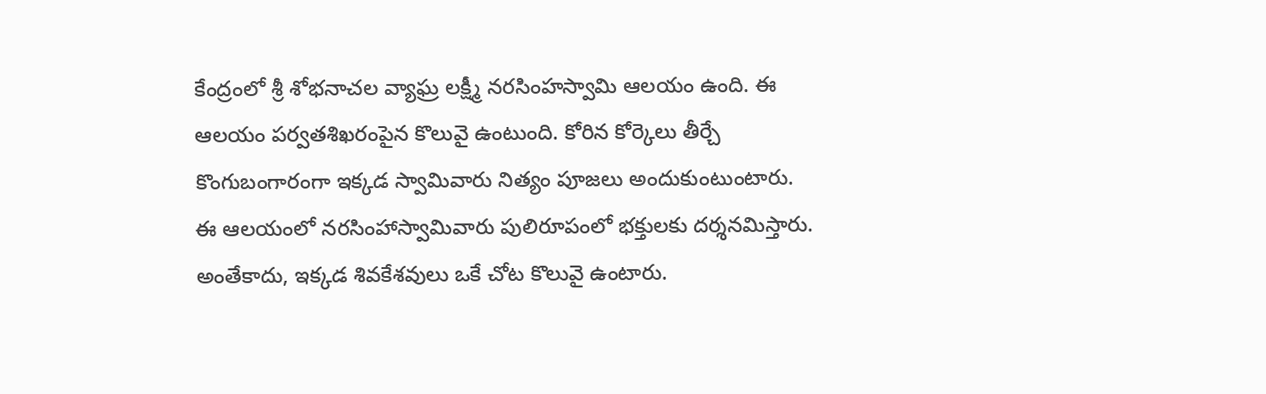కేంద్రంలో శ్రీ శోభనాచల వ్యాఘ్ర లక్ష్మీ నరసింహ‌స్వామి ఆల‌యం ఉంది. ఈ ఆల‌యం పర్వతశిఖరంపైన కొలువై ఉంటుంది. కోరిన కోర్కెలు తీర్చే కొంగుబంగారంగా ఇక్క‌డ స్వామివారు నిత్యం పూజలు అందుకుంటుంటారు. ఈ ఆల‌యంలో న‌ర‌సింహాస్వామివారు పులిరూపంలో భ‌క్తుల‌కు ద‌ర్శ‌న‌మిస్తారు. అంతేకాదు, ఇక్క‌డ శివ‌కేశ‌వులు ఒకే చోట కొలువై ఉంటారు.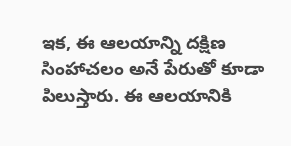ఇక‌, ఈ ఆల‌యాన్ని ద‌క్షిణ సింహాచ‌లం అనే పేరుతో కూడా పిలుస్తారు. ఈ ఆలయానికి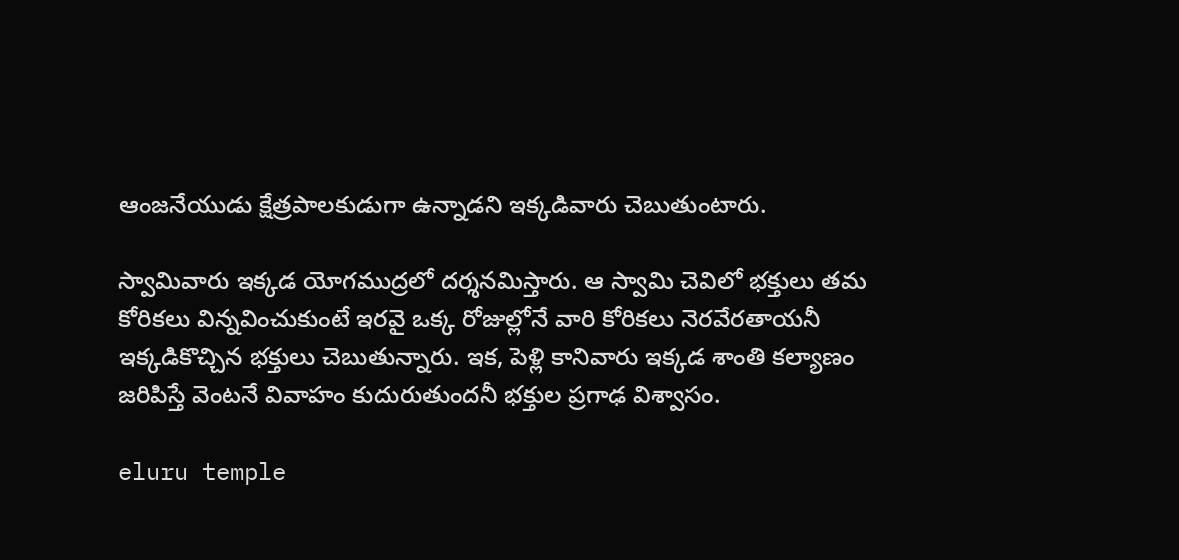ఆంజనేయుడు క్షేత్రపాలకుడుగా ఉన్నాడ‌ని ఇక్క‌డివారు చెబుతుంటారు.

స్వామివారు ఇక్కడ‌ యోగముద్రలో దర్శనమిస్తారు. ఆ స్వామి చెవిలో భక్తులు తమ కోరికలు విన్నవించుకుంటే ఇరవై ఒక్క రోజుల్లోనే వారి కోరిక‌లు నెరవేరతాయనీ ఇక్క‌డికొచ్చిన భ‌క్తులు చెబుతున్నారు. ఇక‌, పెళ్లి కానివారు ఇక్కడ శాంతి కల్యాణం జరిపిస్తే వెంటనే వివాహం కుదురుతుందనీ భ‌క్తుల ప్ర‌గాఢ విశ్వాసం.

eluru temple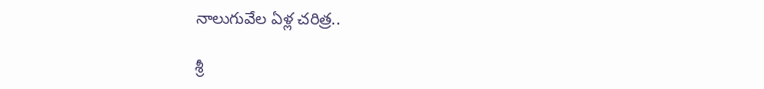నాలుగువేల ఏళ్ల‌ చరిత్ర..

శ్రీ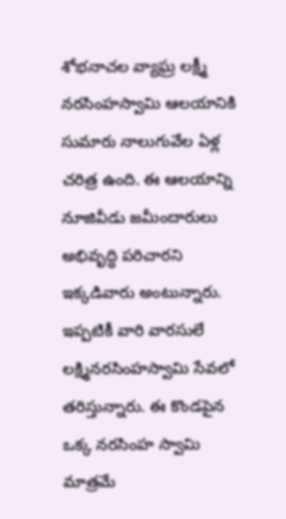శోభనాచల వ్యాఘ్ర లక్ష్మీ నరసింహ‌స్వామి ఆల‌యానికి సుమారు నాలుగువేల ఏళ్ల‌ చరిత్ర ఉంది. ఈ ఆల‌యాన్ని నూజివీడు జమీందారులు అభివృద్ధి పరిచారని ఇక్క‌డివారు అంటున్నారు. ఇప్పటికీ వారి వారసులే ల‌క్ష్మిన‌ర‌సింహ‌స్వామి సేవలో తరిస్తున్నారు. ఈ కొండ‌పైన ఒక్క నరసింహ స్వామి మాత్ర‌మే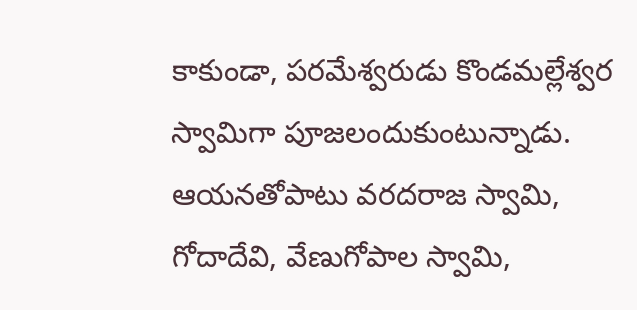కాకుండా, పరమేశ్వరుడు కొండమల్లేశ్వర స్వామిగా పూజలందుకుంటున్నాడు. ఆయ‌న‌తోపాటు వరదరాజ స్వామి, గోదాదేవి, వేణుగోపాల స్వామి,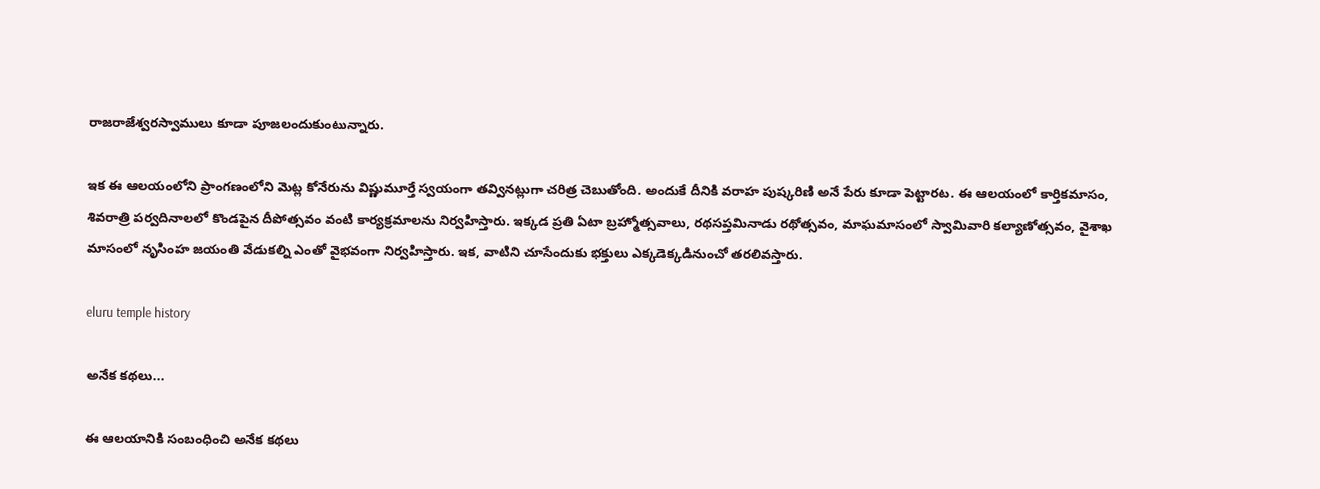రాజరాజేశ్వరస్వాములు కూడా పూజ‌లందుకుంటున్నారు.

ఇక ఈ ఆల‌యంలోని ప్రాంగణంలోని మెట్ల కోనేరును విష్ణుమూర్తే స్వయంగా తవ్వినట్లుగా చ‌రిత్ర చెబుతోంది. అందుకే దీనికి వరాహ పుష్కరిణి అనే పేరు కూడా పెట్టారట‌. ఈ ఆల‌యంలో కార్తికమాసం, శివరాత్రి పర్వదినాలలో కొండపైన దీపోత్సవం వంటి కార్య‌క్ర‌మాల‌ను నిర్వహిస్తారు. ఇక్క‌డ ప్ర‌తి ఏటా బ్రహ్మోత్సవాలు, రథసప్తమినాడు రథోత్సవం, మాఘమాసంలో స్వామివారి కల్యాణోత్సవం, వైశాఖ మాసంలో నృసింహ జయంతి వేడుకల్ని ఎంతో వైభ‌వంగా నిర్వ‌హిస్తారు. ఇక‌, వాటిని చూసేందుకు భక్తులు ఎక్కడెక్కడినుంచో తరలివస్తారు.

eluru temple history

అనేక క‌థ‌లు...

ఈ ఆల‌యానికి సంబంధించి అనేక క‌థ‌లు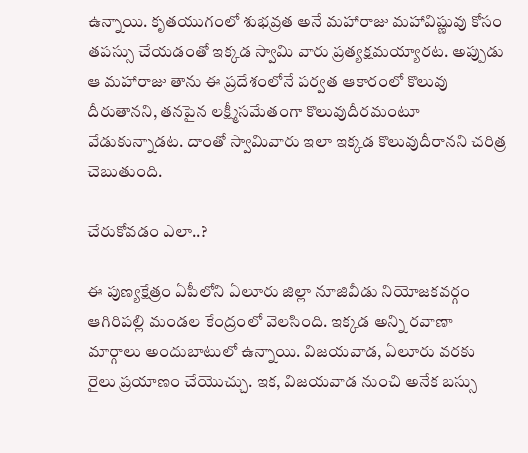ఉన్నాయి. కృతయుగంలో శుభవ్రత అనే మహారాజు మహావిష్ణువు కోసం తపస్సు చేయడంతో ఇక్క‌డ స్వామి వారు ప్రత్యక్షమయ్యారట. అప్పుడు ఆ మ‌హారాజు తాను ఈ ప్రదేశంలోనే పర్వత ఆకారంలో కొలువు దీరుతాన‌ని, తనపైన లక్ష్మీసమేతంగా కొలువుదీరమంటూ వేడుకున్నాడట. దాంతో స్వామివారు ఇలా ఇక్క‌డ కొలువుదీరాన‌ని చ‌రిత్ర చెబుతుంది.

చేరుకోవ‌డం ఎలా..?

ఈ పుణ్యక్షేత్రం ఏపీలోని ఏలూరు జిల్లా నూజివీడు నియోజకవర్గం ఆగిరిపల్లి మండల కేంద్రంలో వెల‌సింది. ఇక్క‌డ అన్ని ర‌వాణా మార్గాలు అందుబాటులో ఉన్నాయి. విజయవాడ, ఏలూరు వరకు రైలు ప్ర‌యాణం చేయొచ్చు. ఇక‌, విజయవాడ నుంచి అనేక బస్సు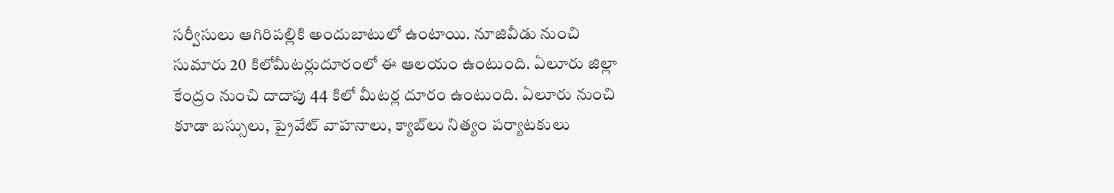సర్వీసులు ఆగిరిపల్లికి అందుబాటులో ఉంటాయి. నూజివీడు నుంచి సుమారు 20 కిలోమీటర్లుదూరంలో ఈ ఆల‌యం ఉంటుంది. ఏలూరు జిల్లా కేంద్రం నుంచి దాదాపు 44 కిలో మీటర్ల దూరం ఉంటుంది. ఏలూరు నుంచి కూడా బస్సులు, ప్రైవేట్ వాహనాలు, క్యాబ్‌లు నిత్యం ప‌ర్యాట‌కులు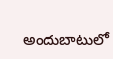అందుబాటులో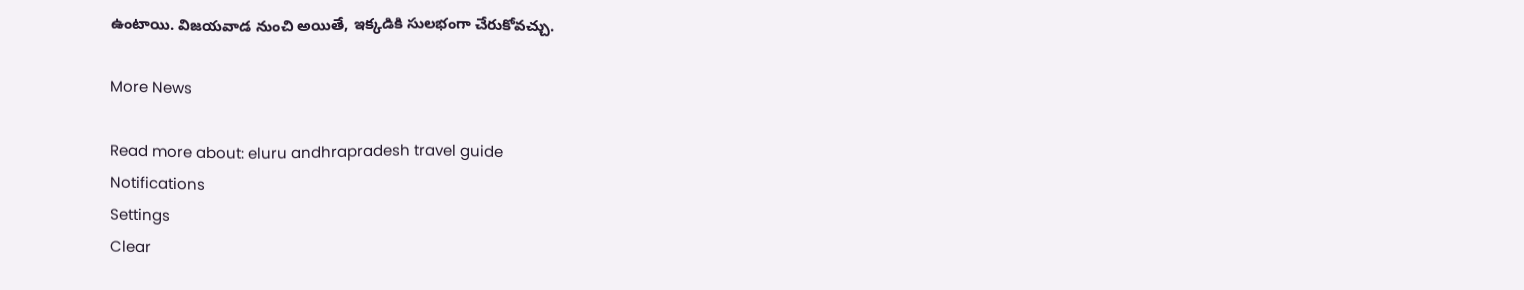ఉంటాయి. విజయవాడ నుంచి అయితే, ఇక్క‌డికి సుల‌భంగా చేరుకోవచ్చు.

More News

Read more about: eluru andhrapradesh travel guide
Notifications
Settings
Clear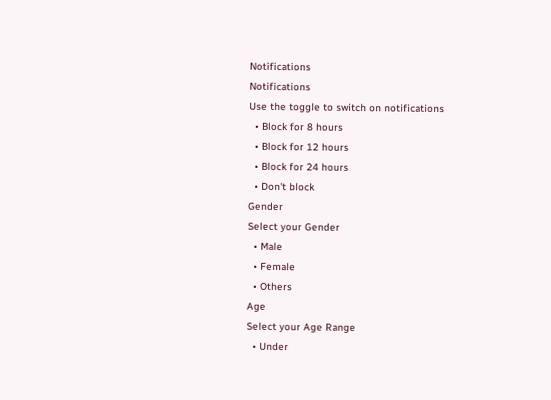Notifications
Notifications
Use the toggle to switch on notifications
  • Block for 8 hours
  • Block for 12 hours
  • Block for 24 hours
  • Don't block
Gender
Select your Gender
  • Male
  • Female
  • Others
Age
Select your Age Range
  • Under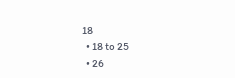18
  • 18 to 25
  • 26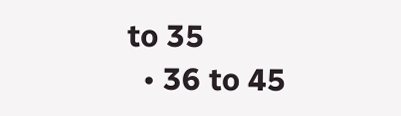to 35
  • 36 to 45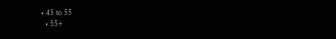• 45 to 55
  • 55+